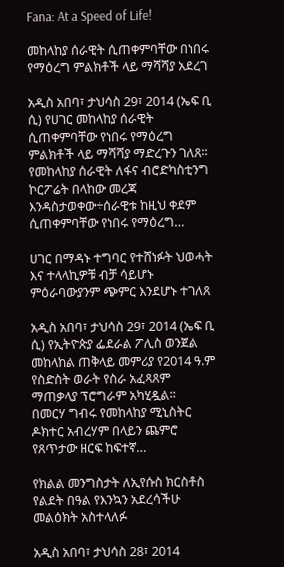Fana: At a Speed of Life!

መከላከያ ሰራዊት ሲጠቀምባቸው በነበሩ የማዕረግ ምልክቶች ላይ ማሻሻያ አደረገ

አዲስ አበባ፣ ታህሳስ 29፣ 2014 (ኤፍ ቢ ሲ) የሀገር መከላከያ ሰራዊት ሲጠቀምባቸው የነበሩ የማዕረግ ምልክቶች ላይ ማሻሻያ ማድረጉን ገለጸ፡፡   የመከላከያ ሰራዊት ለፋና ብሮድካስቲንግ ኮርፖሬት በላከው መረጃ እንዳስታወቀው÷ሰራዊቱ ከዚህ ቀደም ሲጠቀምባቸው የነበሩ የማዕረግ…

ሀገር በማዳኑ ተግባር የተሸነፉት ህወሓት እና ተላላኪዎቹ ብቻ ሳይሆኑ ምዕራባውያንም ጭምር እንደሆኑ ተገለጸ

አዲስ አበባ፣ ታህሳስ 29፣ 2014 (ኤፍ ቢ ሲ) የኢትዮጵያ ፌደራል ፖሊስ ወንጀል መከላከል ጠቅላይ መምሪያ የ2014 ዓ.ም የስድስት ወራት የስራ አፈጻጸም ማጠቃላያ ፕሮግራም አካሂዷል፡፡   በመርሃ ግብሩ የመከላከያ ሚኒስትር ዶክተር አብረሃም በላይን ጨምሮ የጸጥታው ዘርፍ ከፍተኛ…

የክልል መንግስታት ለኢየሱስ ክርስቶስ የልደት በዓል የእንኳን አደረሳችሁ መልዕክት አስተላለፉ

አዲስ አበባ፣ ታህሳስ 28፣ 2014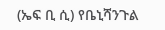(ኤፍ ቢ ሲ) የቤኒሻንጉል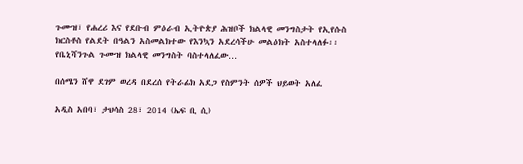ጉሙዝ፣ የሐረሪ እና የደቡብ ምዕራብ ኢትዮጵያ ሕዝቦች ክልላዊ መንግስታት የኢየሱስ ክርስቶስ የልደት በዓልን አስመልክተው የእንኳን አደረሳችሁ መልዕክት አስተላለፉ፡፡   የቤኒሻንጉል ጉሙዝ ክልላዊ መንግስት ባስተላለፈው…

በሰሜን ሸዋ ደገም ወረዳ በደረሰ የትራፊክ አደጋ የስምንት ሰዎች ህይወት አለፈ

አዲስ አበባ፣ ታህሳስ 28፣ 2014 (ኤፍ ቢ ሲ)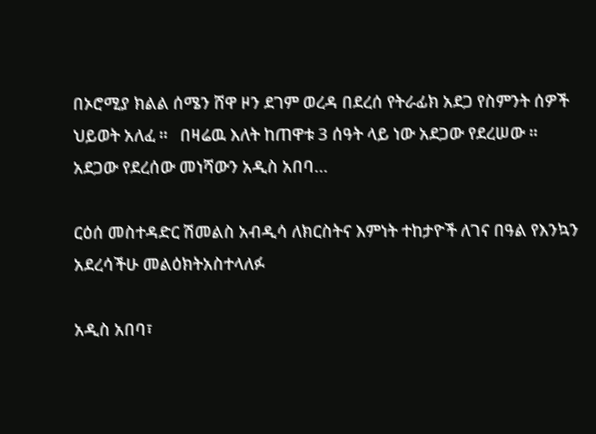በኦሮሚያ ክልል ሰሜን ሸዋ ዞን ደገም ወረዳ በደረሰ የትራፊክ አደጋ የስምንት ሰዎች ህይወት አለፈ ።   በዛሬዉ እለት ከጠዋቱ 3 ሰዓት ላይ ነው አደጋው የደረሠው ።   አደጋው የደረሰው መነሻውን አዲስ አበባ…

ርዕሰ መስተዳድር ሽመልስ አብዲሳ ለክርስትና እምነት ተከታዮች ለገና በዓል የእንኳን አደረሳችሁ መልዕክትአስተላለፉ

አዲስ አበባ፣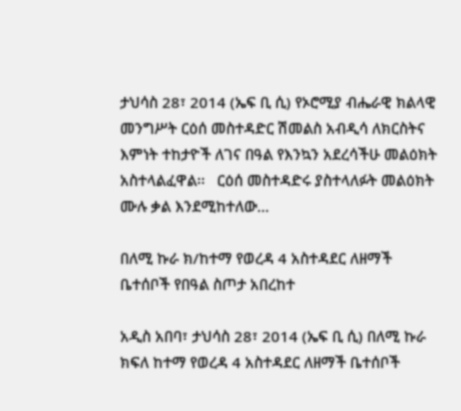ታህሳስ 28፣ 2014 (ኤፍ ቢ ሲ) የኦሮሚያ ብሔራዊ ክልላዊ መንግሥት ርዕሰ መስተዳድር ሽመልስ አብዲሳ ለክርስትና እምነት ተከታዮች ለገና በዓል የእንኳን አደረሳችሁ መልዕክት አስተላልፈዋል፡፡   ርዕሰ መስተዳድሩ ያስተላለፉት መልዕክት ሙሉ ቃል እንደሚከተለው…

በለሚ ኩራ ክ/ከተማ የወረዳ 4 አስተዳደር ለዘማች ቤተሰቦች የበዓል ስጦታ አበረከተ

አዲስ አበባ፣ ታህሳስ 28፣ 2014 (ኤፍ ቢ ሲ) በለሚ ኩራ ክፍለ ከተማ የወረዳ 4 አስተዳደር ለዘማች ቤተሰቦች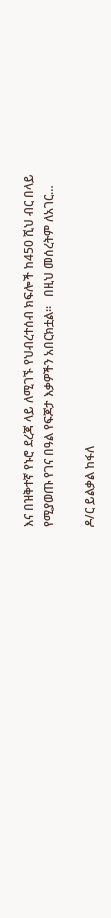እና በዝቅተኛ የኑሮ ደረጃ ላይ ለሚገኙ የህብረተሰብ ክፍሎች ከ450 ሺህ ብር በላይ የሚያወጡ የገና በዓል የፍጆታ እቃዎችን አበርክቷል፡፡   በዚህ መሰረትም ለአገር…

ዶ/ር ይልቃል ከፋለ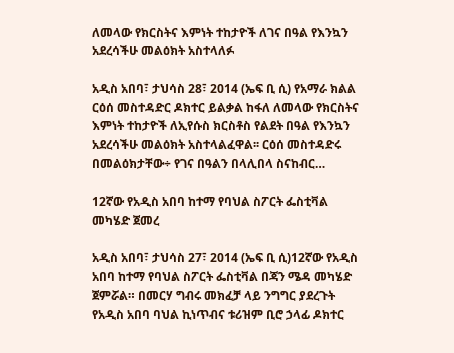ለመላው የክርስትና እምነት ተከታዮች ለገና በዓል የእንኳን አደረሳችሁ መልዕክት አስተላለፉ

አዲስ አበባ፣ ታህሳስ 28፣ 2014 (ኤፍ ቢ ሲ) የአማራ ክልል ርዕሰ መስተዳድር ዶክተር ይልቃል ከፋለ ለመላው የክርስትና እምነት ተከታዮች ለኢየሱስ ክርስቶስ የልደት በዓል የእንኳን አደረሳችሁ መልዕክት አስተላልፈዋል፡፡ ርዕሰ መስተዳድሩ በመልዕክታቸው÷ የገና በዓልን በላሊበላ ስናከብር…

12ኛው የአዲስ አበባ ከተማ የባህል ስፖርት ፌስቲቫል መካሄድ ጀመረ

አዲስ አበባ፣ ታህሳስ 27፣ 2014 (ኤፍ ቢ ሲ)12ኛው የአዲስ አበባ ከተማ የባህል ስፖርት ፌስቲቫል በጃን ሜዳ መካሄድ ጀምሯል። በመርሃ ግብሩ መክፈቻ ላይ ንግግር ያደረጉት የአዲስ አበባ ባህል ኪነጥብና ቱሪዝም ቢሮ ኃላፊ ዶክተር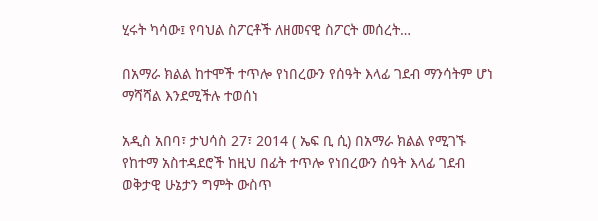ሂሩት ካሳው፤ የባህል ስፖርቶች ለዘመናዊ ስፖርት መሰረት…

በአማራ ክልል ከተሞች ተጥሎ የነበረውን የሰዓት እላፊ ገደብ ማንሳትም ሆነ ማሻሻል እንደሚችሉ ተወሰነ

አዲስ አበባ፣ ታህሳስ 27፣ 2014 ( ኤፍ ቢ ሲ) በአማራ ክልል የሚገኙ የከተማ አስተዳደሮች ከዚህ በፊት ተጥሎ የነበረውን ሰዓት እላፊ ገደብ ወቅታዊ ሁኔታን ግምት ውስጥ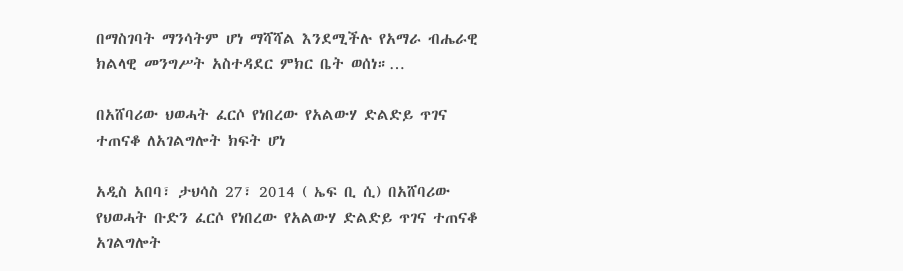በማስገባት ማንሳትም ሆነ ማሻሻል እንደሚችሉ የአማራ ብሔራዊ ክልላዊ መንግሥት አስተዳደር ምክር ቤት ወሰነ።…

በአሸባሪው ህወሓት ፈርሶ የነበረው የአልውሃ ድልድይ ጥገና ተጠናቆ ለአገልግሎት ክፍት ሆነ

አዲስ አበባ፣ ታህሳስ 27፣ 2014 ( ኤፍ ቢ ሲ) በአሸባሪው የህወሓት ቡድን ፈርሶ የነበረው የአልውሃ ድልድይ ጥገና ተጠናቆ አገልግሎት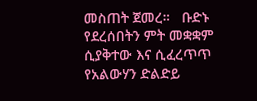መስጠት ጀመረ።   ቡድኑ የደረሰበትን ምት መቋቋም ሲያቅተው እና ሲፈረጥጥ የአልውሃን ድልድይ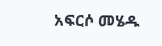አፍርሶ መሄዱ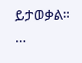ይታወቃል።  …